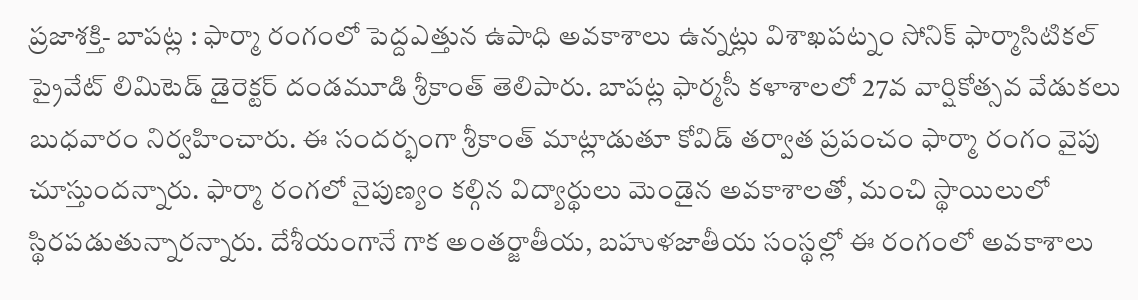ప్రజాశక్తి- బాపట్ల : ఫార్మా రంగంలో పెద్దఎత్తున ఉపాధి అవకాశాలు ఉన్నట్లు విశాఖపట్నం సోనిక్ ఫార్మాసిటికల్ ప్రైవేట్ లిమిటెడ్ డైరెక్టర్ దండమూడి శ్రీకాంత్ తెలిపారు. బాపట్ల ఫార్మసీ కళాశాలలో 27వ వార్షికోత్సవ వేడుకలు బుధవారం నిర్వహించారు. ఈ సందర్భంగా శ్రీకాంత్ మాట్లాడుతూ కోవిడ్ తర్వాత ప్రపంచం ఫార్మా రంగం వైపు చూస్తుందన్నారు. ఫార్మా రంగలో నైపుణ్యం కల్గిన విద్యార్థులు మెండైన అవకాశాలతో, మంచి స్థాయిలులో స్థిరపడుతున్నారన్నారు. దేశీయంగానే గాక అంతర్జాతీయ, బహుళజాతీయ సంస్థల్లో ఈ రంగంలో అవకాశాలు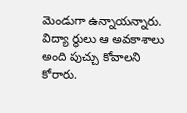మెండుగా ఉన్నాయన్నారు. విద్యా ర్థులు ఆ అవకాశాలు అంది పుచ్చు కోవాలని కోరారు.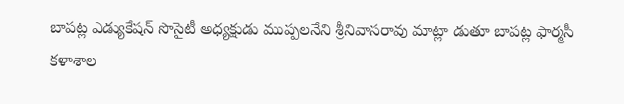బాపట్ల ఎడ్యుకేషన్ సొసైటీ అధ్యక్షుడు ముప్పలనేని శ్రీనివాసరావు మాట్లా డుతూ బాపట్ల ఫార్మసీ కళాశాల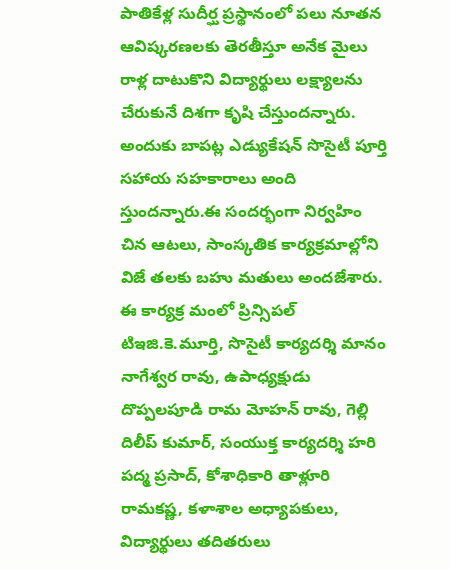పాతికేళ్ల సుదీర్ఘ ప్రస్థానంలో పలు నూతన ఆవిష్కరణలకు తెరతీస్తూ అనేక మైలు రాళ్ల దాటుకొని విద్యార్థులు లక్ష్యాలను చేరుకునే దిశగా కృషి చేస్తుందన్నారు. అందుకు బాపట్ల ఎడ్యుకేషన్ సొసైటీ పూర్తి సహాయ సహకారాలు అంది స్తుందన్నారు.ఈ సందర్భంగా నిర్వహిం చిన ఆటలు, సాంస్కతిక కార్యక్రమాల్లోని విజే తలకు బహు మతులు అందజేశారు. ఈ కార్యక్ర మంలో ప్రిన్సిపల్ టిఇజి.కె.మూర్తి, సొసైటీ కార్యదర్శి మానం నాగేశ్వర రావు, ఉపాధ్యక్షుడు దొప్పలపూడి రామ మోహన్ రావు, గెల్లి దిలీప్ కుమార్, సంయుక్త కార్యదర్శి హరి పద్మ ప్రసాద్, కోశాధికారి తాళ్లూరి రామకష్ణ, కళాశాల అధ్యాపకులు, విద్యార్థులు తదితరులు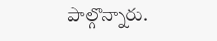పాల్గొన్నారు.